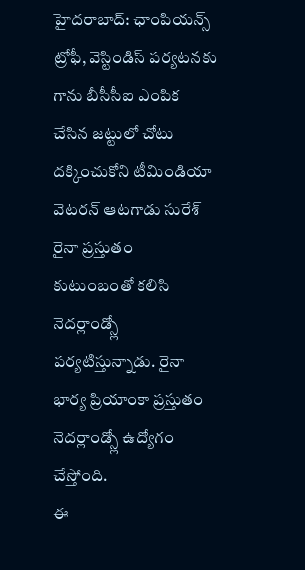హైదరాబాద్: ఛాంపియన్స్ ట్రోఫీ, వెస్టిండిస్ పర్యటనకు గాను బీసీసీఐ ఎంపిక చేసిన జట్టులో చోటు దక్కించుకోని టీమిండియా వెటరన్ ఆటగాడు సురేశ్ రైనా ప్రస్తుతం కుటుంబంతో కలిసి నెదర్లాండ్స్లో పర్యటిస్తున్నాడు. రైనా భార్య ప్రియాంకా ప్రస్తుతం నెదర్లాండ్స్లో ఉద్యోగం చేస్తోంది.
ఈ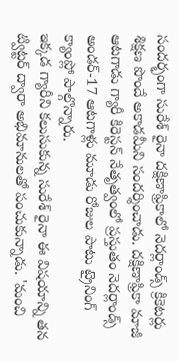సందర్భంగా సురేశ్ రైనా దక్షిణాఫ్రికాలో నెదర్లాండ్స్ క్రికెటర్లు శిక్షణ పొందే అకాడమీని సందర్శించాడు. దక్షిణాఫ్రికా మాజీ ఆటగాడు గ్యారీ కిరెస్టన్ నేతృత్వంలో ప్రస్తుతం నెదర్లాండ్స్ అండర్-17 ఆటగాళ్లు మూడు రోజుల పాటు ట్రైనింగ్ క్యాంప్లో పాల్గొన్నారు.
ఇక్కడ గ్యారీని కలుసుకున్న సురేశ్ రైనా ఈ విషయాన్ని తన ట్విట్టర్ ద్వారా అభిమానులతో పంచుకున్నాడు. 'మంచి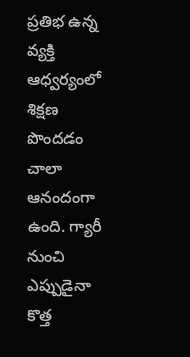ప్రతిభ ఉన్న వ్యక్తి ఆధ్వర్యంలో శిక్షణ పొందడం చాలా ఆనందంగా ఉంది. గ్యారీ నుంచి ఎప్పుడైనా కొత్త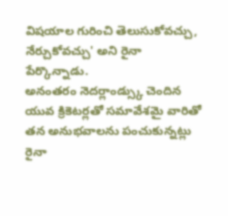విషయాల గురించి తెలుసుకోవచ్చు, నేర్చుకోవచ్చు' అని రైనా పేర్కొన్నాడు.
అనంతరం నెదర్లాండ్స్కు చెందిన యువ క్రికెటర్లతో సమావేశమై వారితో తన అనుభవాలను పంచుకున్నట్లు రైనా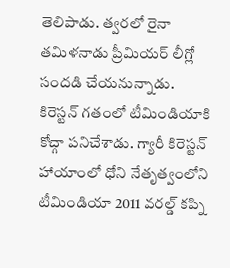తెలిపాడు. త్వరలో రైనా తమిళనాడు ప్రీమియర్ లీగ్లో సందడి చేయనున్నాడు. కిరెస్టన్ గతంలో టీమిండియాకి కోచ్గా పనిచేశాడు. గ్యారీ కిరెస్టన్ హాయాంలో ధోని నేతృత్వంలోని టీమిండియా 2011 వరల్డ్ కప్ని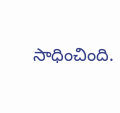సాధించింది.